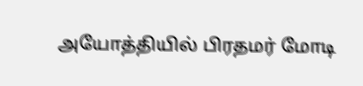அயோத்தியில் பிரதமர் மோடி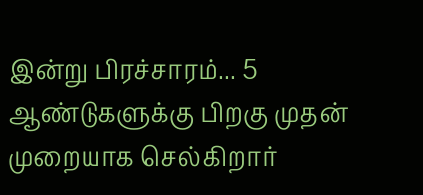இன்று பிரச்சாரம்... 5 ஆண்டுகளுக்கு பிறகு முதன் முறையாக செல்கிறார்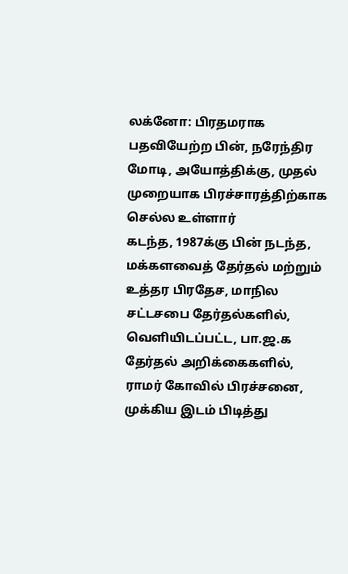லக்னோ: பிரதமராக பதவியேற்ற பின், நரேந்திர மோடி, அயோத்திக்கு, முதல் முறையாக பிரச்சாரத்திற்காக செல்ல உள்ளார்
கடந்த, 1987க்கு பின் நடந்த, மக்களவைத் தேர்தல் மற்றும் உத்தர பிரதேச, மாநில சட்டசபை தேர்தல்களில், வெளியிடப்பட்ட, பா.ஜ.க தேர்தல் அறிக்கைகளில், ராமர் கோவில் பிரச்சனை, முக்கிய இடம் பிடித்து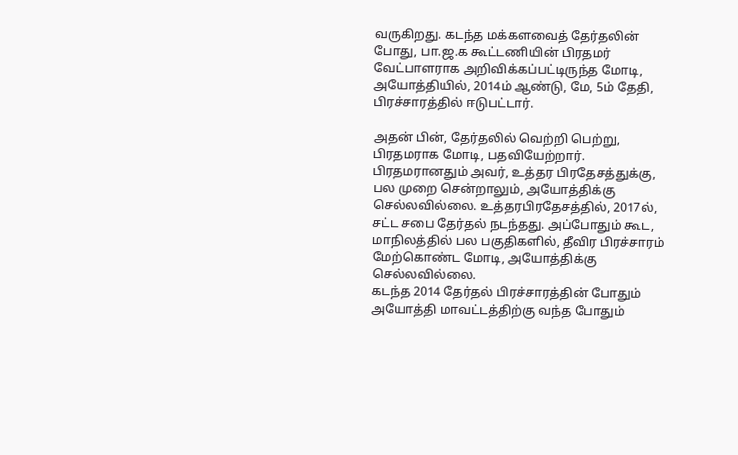வருகிறது. கடந்த மக்களவைத் தேர்தலின் போது, பா.ஜ.க கூட்டணியின் பிரதமர் வேட்பாளராக அறிவிக்கப்பட்டிருந்த மோடி, அயோத்தியில், 2014ம் ஆண்டு, மே, 5ம் தேதி, பிரச்சாரத்தில் ஈடுபட்டார்.

அதன் பின், தேர்தலில் வெற்றி பெற்று, பிரதமராக மோடி, பதவியேற்றார். பிரதமரானதும் அவர், உத்தர பிரதேசத்துக்கு, பல முறை சென்றாலும், அயோத்திக்கு செல்லவில்லை. உத்தரபிரதேசத்தில், 2017ல், சட்ட சபை தேர்தல் நடந்தது. அப்போதும் கூட, மாநிலத்தில் பல பகுதிகளில், தீவிர பிரச்சாரம் மேற்கொண்ட மோடி, அயோத்திக்கு செல்லவில்லை.
கடந்த 2014 தேர்தல் பிரச்சாரத்தின் போதும் அயோத்தி மாவட்டத்திற்கு வந்த போதும்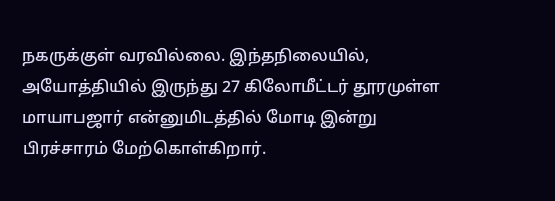நகருக்குள் வரவில்லை. இந்தநிலையில், அயோத்தியில் இருந்து 27 கிலோமீட்டர் தூரமுள்ள மாயாபஜார் என்னுமிடத்தில் மோடி இன்று பிரச்சாரம் மேற்கொள்கிறார்.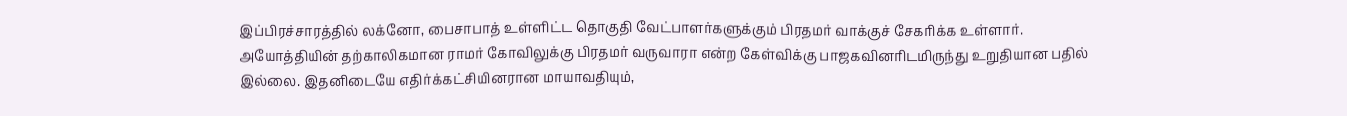இப்பிரச்சாரத்தில் லக்னோ, பைசாபாத் உள்ளிட்ட தொகுதி வேட்பாளர்களுக்கும் பிரதமர் வாக்குச் சேகரிக்க உள்ளார்.
அயோத்தியின் தற்காலிகமான ராமர் கோவிலுக்கு பிரதமர் வருவாரா என்ற கேள்விக்கு பாஜகவினரிடமிருந்து உறுதியான பதில் இல்லை. இதனிடையே எதிர்க்கட்சியினரான மாயாவதியும்,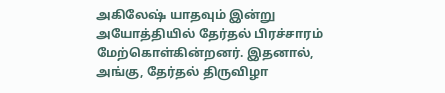அகிலேஷ் யாதவும் இன்று அயோத்தியில் தேர்தல் பிரச்சாரம் மேற்கொள்கின்றனர். இதனால், அங்கு, தேர்தல் திருவிழா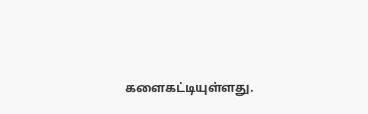களைகட்டியுள்ளது.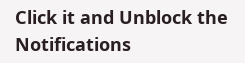Click it and Unblock the Notifications